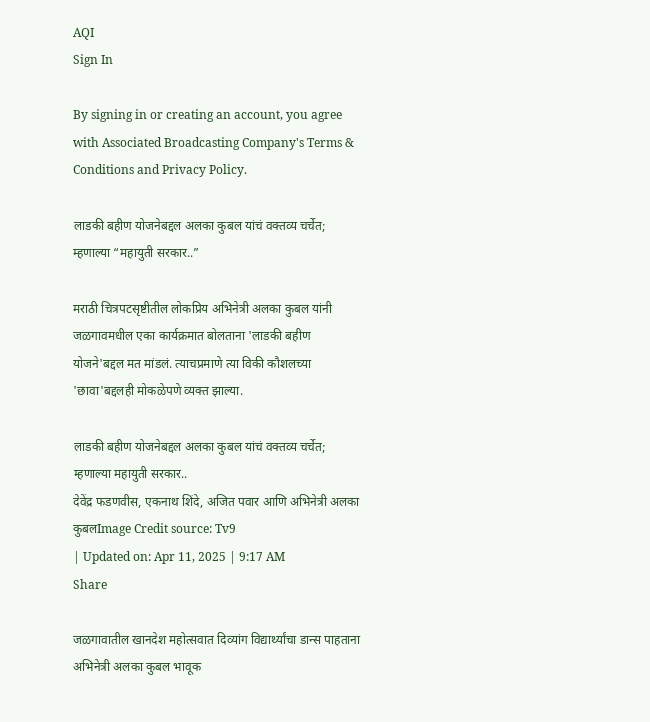AQI
Sign In

By signing in or creating an account, you agree with Associated Broadcasting Company's Terms & Conditions and Privacy Policy.

लाडकी बहीण योजनेबद्दल अलका कुबल यांचं वक्तव्य चर्चेत; म्हणाल्या “महायुती सरकार..”

मराठी चित्रपटसृष्टीतील लोकप्रिय अभिनेत्री अलका कुबल यांनी जळगावमधील एका कार्यक्रमात बोलताना 'लाडकी बहीण योजने'बद्दल मत मांडलं. त्याचप्रमाणे त्या विकी कौशलच्या 'छावा'बद्दलही मोकळेपणे व्यक्त झाल्या.

लाडकी बहीण योजनेबद्दल अलका कुबल यांचं वक्तव्य चर्चेत; म्हणाल्या महायुती सरकार..
देवेंद्र फडणवीस, एकनाथ शिंदे, अजित पवार आणि अभिनेत्री अलका कुबलImage Credit source: Tv9
| Updated on: Apr 11, 2025 | 9:17 AM
Share

जळगावातील खानदेश महोत्सवात दिव्यांग विद्यार्थ्यांचा डान्स पाहताना अभिनेत्री अलका कुबल भावूक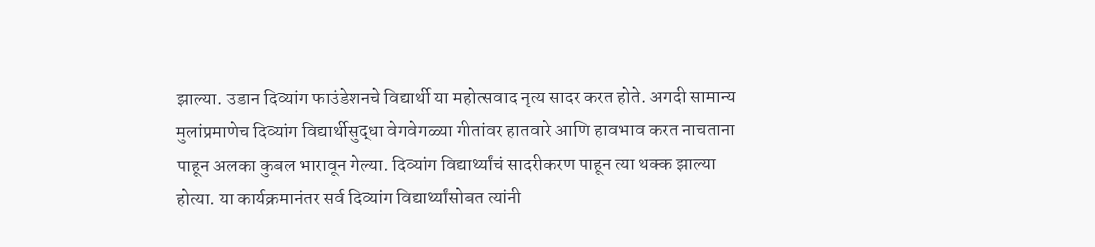झाल्या. उडान दिव्यांग फाउंडेशनचे विद्यार्थी या महोत्सवाद नृत्य सादर करत होते. अगदी सामान्य मुलांप्रमाणेच दिव्यांग विद्यार्थीसुद्धा वेगवेगळ्या गीतांवर हातवारे आणि हावभाव करत नाचताना पाहून अलका कुबल भारावून गेल्या. दिव्यांग विद्यार्थ्यांचं सादरीकरण पाहून त्या थक्क झाल्या होत्या. या कार्यक्रमानंतर सर्व दिव्यांग विद्यार्थ्यांसोबत त्यांनी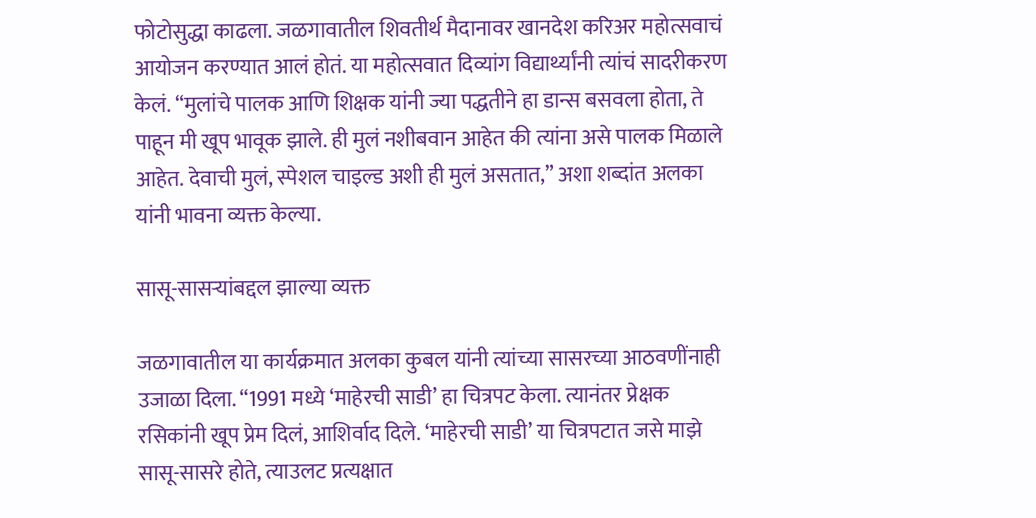फोटोसुद्धा काढला. जळगावातील शिवतीर्थ मैदानावर खानदेश करिअर महोत्सवाचं आयोजन करण्यात आलं होतं. या महोत्सवात दिव्यांग विद्यार्थ्यांनी त्यांचं सादरीकरण केलं. “मुलांचे पालक आणि शिक्षक यांनी ज्या पद्धतीने हा डान्स बसवला होता, ते पाहून मी खूप भावूक झाले. ही मुलं नशीबवान आहेत की त्यांना असे पालक मिळाले आहेत. देवाची मुलं, स्पेशल चाइल्ड अशी ही मुलं असतात,” अशा शब्दांत अलका यांनी भावना व्यक्त केल्या.

सासू-सासऱ्यांबद्दल झाल्या व्यक्त

जळगावातील या कार्यक्रमात अलका कुबल यांनी त्यांच्या सासरच्या आठवणींनाही उजाळा दिला. “1991 मध्ये ‘माहेरची साडी’ हा चित्रपट केला. त्यानंतर प्रेक्षक रसिकांनी खूप प्रेम दिलं, आशिर्वाद दिले. ‘माहेरची साडी’ या चित्रपटात जसे माझे सासू-सासरे होते, त्याउलट प्रत्यक्षात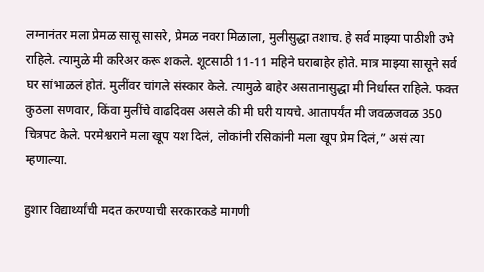लग्नानंतर मला प्रेमळ सासू सासरे, प्रेमळ नवरा मिळाला, मुलीसुद्धा तशाच. हे सर्व माझ्या पाठीशी उभे राहिले. त्यामुळे मी करिअर करू शकले. शूटसाठी 11-11 महिने घराबाहेर होते. मात्र माझ्या सासूने सर्व घर सांभाळलं होतं. मुलींवर चांगले संस्कार केले. त्यामुळे बाहेर असतानासुद्धा मी निर्धास्त राहिले. फक्त कुठला सणवार, किंवा मुलींचे वाढदिवस असले की मी घरी यायचे. आतापर्यंत मी जवळजवळ 350 चित्रपट केले. परमेश्वराने मला खूप यश दिलं, लोकांनी रसिकांनी मला खूप प्रेम दिलं,” असं त्या म्हणाल्या.

हुशार विद्यार्थ्यांची मदत करण्याची सरकारकडे मागणी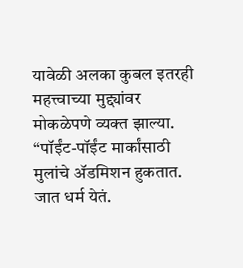यावेळी अलका कुबल इतरही महत्त्वाच्या मुद्द्यांवर मोकळेपणे व्यक्त झाल्या. “पॉईंट-पॉईंट मार्कांसाठी मुलांचे ॲडमिशन हुकतात. जात धर्म येतं.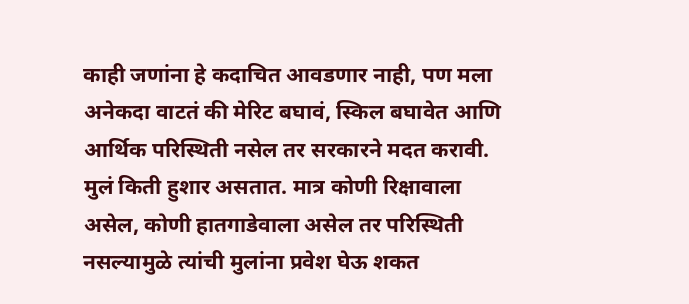काही जणांना हे कदाचित आवडणार नाही, पण मला अनेकदा वाटतं की मेरिट बघावं, स्किल बघावेत आणि आर्थिक परिस्थिती नसेल तर सरकारने मदत करावी. मुलं किती हुशार असतात. मात्र कोणी रिक्षावाला असेल, कोणी हातगाडेवाला असेल तर परिस्थिती नसल्यामुळे त्यांची मुलांना प्रवेश घेऊ शकत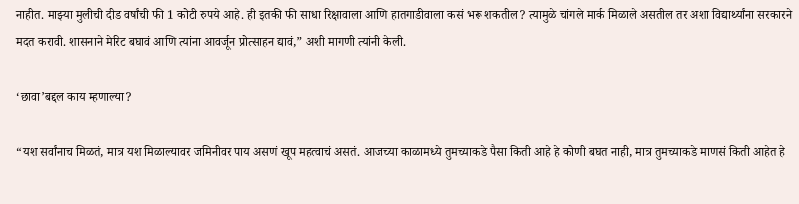नाहीत. माझ्या मुलीची दीड वर्षांची फी 1 कोटी रुपये आहे. ही इतकी फी साधा रिक्षावाला आणि हातगाडीवाला कसं भरू शकतील? त्यामुळे चांगले मार्क मिळाले असतील तर अशा विद्यार्थ्यांना सरकारने मदत करावी. शासनाने मेरिट बघावं आणि त्यांना आवर्जून प्रोत्साहन द्यावं,” अशी मागणी त्यांनी केली.

‘छावा’बद्दल काय म्हणाल्या?

“यश सर्वांनाच मिळतं, मात्र यश मिळाल्यावर जमिनीवर पाय असणं खूप महत्वाचं असतं. आजच्या काळामध्ये तुमच्याकडे पैसा किती आहे हे कोणी बघत नाही, मात्र तुमच्याकडे माणसं किती आहेत हे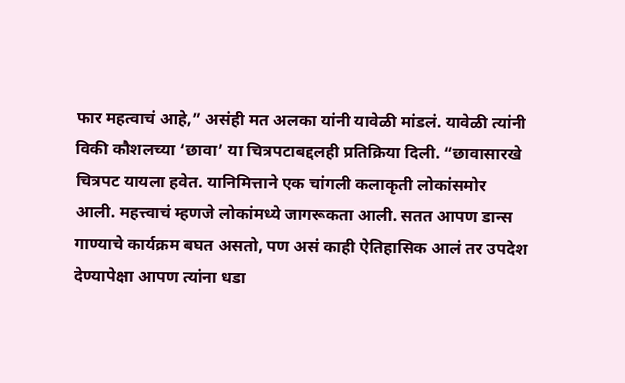फार महत्वाचं आहे,” असंही मत अलका यांनी यावेळी मांडलं. यावेळी त्यांनी विकी कौशलच्या ‘छावा’ या चित्रपटाबद्दलही प्रतिक्रिया दिली. “छावासारखे चित्रपट यायला हवेत. यानिमित्ताने एक चांगली कलाकृती लोकांसमोर आली. महत्त्वाचं म्हणजे लोकांमध्ये जागरूकता आली. सतत आपण डान्स गाण्याचे कार्यक्रम बघत असतो, पण असं काही ऐतिहासिक आलं तर उपदेश देण्यापेक्षा आपण त्यांना धडा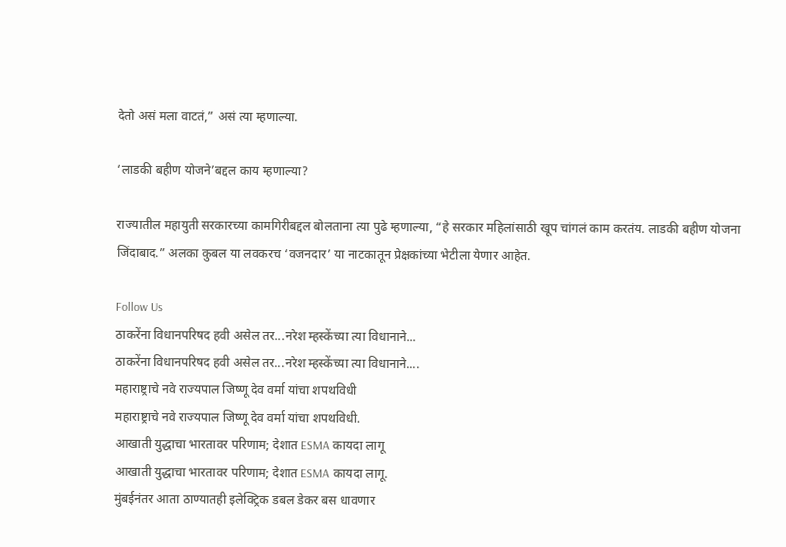देतो असं मला वाटतं,” असं त्या म्हणाल्या.

‘लाडकी बहीण योजने’बद्दल काय म्हणाल्या?

राज्यातील महायुती सरकारच्या कामगिरीबद्दल बोलताना त्या पुढे म्हणाल्या, “हे सरकार महिलांसाठी खूप चांगलं काम करतंय. लाडकी बहीण योजना जिंदाबाद.” अलका कुबल या लवकरच ‘वजनदार’ या नाटकातून प्रेक्षकांच्या भेटीला येणार आहेत.

Follow Us
ठाकरेंना विधानपरिषद हवी असेल तर...नरेश म्हस्केंच्या त्या विधानाने...
ठाकरेंना विधानपरिषद हवी असेल तर...नरेश म्हस्केंच्या त्या विधानाने....
महाराष्ट्राचे नवे राज्यपाल जिष्णू देव वर्मा यांचा शपथविधी
महाराष्ट्राचे नवे राज्यपाल जिष्णू देव वर्मा यांचा शपथविधी.
आखाती युद्धाचा भारतावर परिणाम; देशात ESMA कायदा लागू
आखाती युद्धाचा भारतावर परिणाम; देशात ESMA कायदा लागू.
मुंबईनंतर आता ठाण्यातही इलेक्ट्रिक डबल डेकर बस धावणार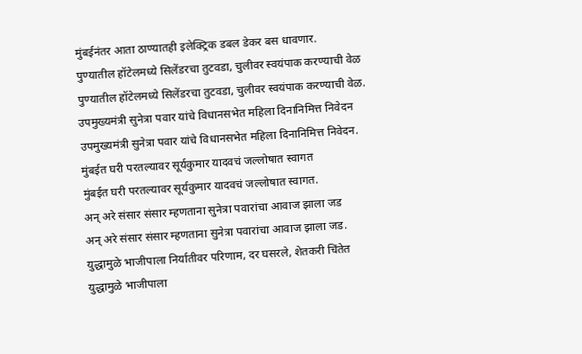मुंबईनंतर आता ठाण्यातही इलेक्ट्रिक डबल डेकर बस धावणार.
पुण्यातील हॉटेलमध्ये सिलेंडरचा तुटवडा, चुलीवर स्वयंपाक करण्याची वेळ
पुण्यातील हॉटेलमध्ये सिलेंडरचा तुटवडा, चुलीवर स्वयंपाक करण्याची वेळ.
उपमुख्यमंत्री सुनेत्रा पवार यांचे विधानसभेत महिला दिनानिमित्त निवेदन
उपमुख्यमंत्री सुनेत्रा पवार यांचे विधानसभेत महिला दिनानिमित्त निवेदन.
मुंबईत घरी परतल्यावर सूर्यकुमार यादवचं जल्लोषात स्वागत
मुंबईत घरी परतल्यावर सूर्यकुमार यादवचं जल्लोषात स्वागत.
अन् अरे संसार संसार म्हणताना सुनेत्रा पवारांचा आवाज झाला जड
अन् अरे संसार संसार म्हणताना सुनेत्रा पवारांचा आवाज झाला जड.
युद्धामुळे भाजीपाला निर्यातीवर परिणाम, दर घसरले, शेतकरी चिंतेत
युद्धामुळे भाजीपाला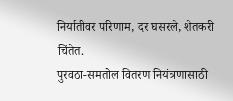निर्यातीवर परिणाम, दर घसरले, शेतकरी चिंतेत.
पुरवठा-समतोल वितरण नियंत्रणासाठी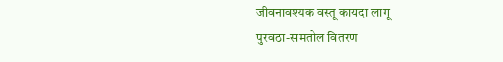जीवनावश्यक वस्तू कायदा लागू
पुरवठा-समतोल वितरण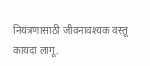नियंत्रणासाठी जीवनावश्यक वस्तू कायदा लागू.